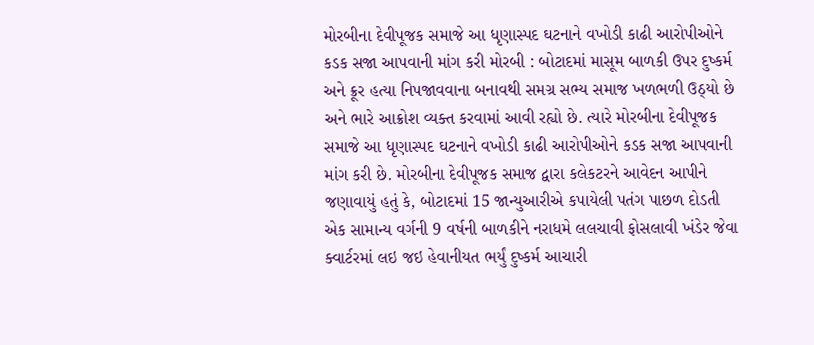મોરબીના દેવીપૂજક સમાજે આ ધૃણાસ્પદ ઘટનાને વખોડી કાઢી આરોપીઓને કડક સજા આપવાની માંગ કરી મોરબી : બોટાદમાં માસૂમ બાળકી ઉપર દુષ્કર્મ અને ક્રૂર હત્યા નિપજાવવાના બનાવથી સમગ્ર સભ્ય સમાજ ખળભળી ઉઠ્યો છે અને ભારે આક્રોશ વ્યક્ત કરવામાં આવી રહ્યો છે. ત્યારે મોરબીના દેવીપૂજક સમાજે આ ધૃણાસ્પદ ઘટનાને વખોડી કાઢી આરોપીઓને કડક સજા આપવાની માંગ કરી છે. મોરબીના દેવીપૂજક સમાજ દ્વારા કલેકટરને આવેદન આપીને જણાવાયું હતું કે, બોટાદમાં 15 જાન્યુઆરીએ કપાયેલી પતંગ પાછળ દોડતી એક સામાન્ય વર્ગની 9 વર્ષની બાળકીને નરાધમે લલચાવી ફોસલાવી ખંડેર જેવા ક્વાર્ટરમાં લઇ જઇ હેવાનીયત ભર્યું દુષ્કર્મ આચારી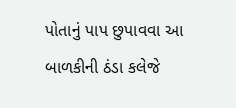પોતાનું પાપ છુપાવવા આ બાળકીની ઠંડા કલેજે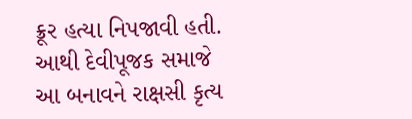ક્રૂર હત્યા નિપજાવી હતી. આથી દેવીપૂજક સમાજે આ બનાવને રાક્ષસી કૃત્ય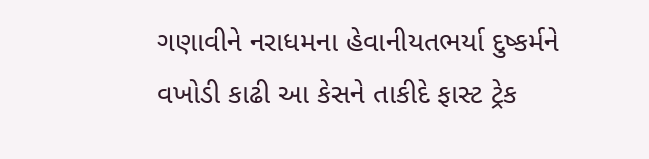ગણાવીને નરાધમના હેવાનીયતભર્યા દુષ્કર્મને વખોડી કાઢી આ કેસને તાકીદે ફાસ્ટ ટ્રેક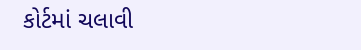કોર્ટમાં ચલાવી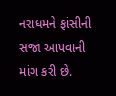નરાધમને ફાંસીની સજા આપવાની માંગ કરી છે.